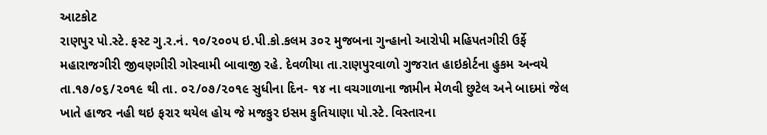આટકોટ
રાણપુર પો.સ્ટે. ફસ્ટ ગુ.ર.નં. ૧૦/૨૦૦૫ ઇ.પી.કો.કલમ ૩૦૨ મુજબના ગુન્હાનો આરોપી મહિપતગીરી ઉર્ફે મહારાજગીરી જીવણગીરી ગોસ્વામી બાવાજી રહે. દેવળીયા તા.રાણપુરવાળો ગુજરાત હાઇકોર્ટના હુકમ અન્વયે તા.૧૭/૦૬/૨૦૧૯ થી તા. ૦૨/૦૭/૨૦૧૯ સુધીના દિન- ૧૪ ના વચગાળાના જામીન મેળવી છુટેલ અને બાદમાં જેલ ખાતે હાજર નહી થઇ ફરાર થયેલ હોય જે મજકુર ઇસમ કુતિયાણા પો.સ્ટે. વિસ્તારના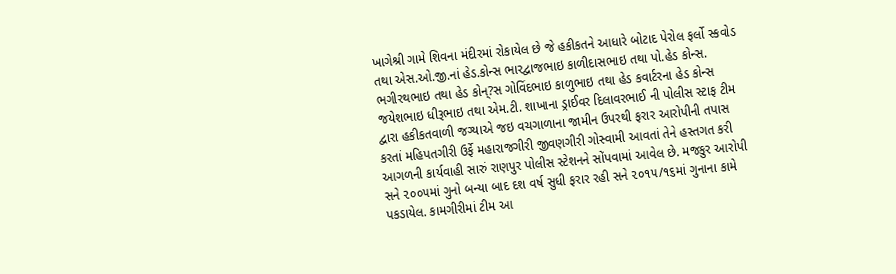ખાગેશ્રી ગામે શિવના મંદીરમાં રોકાયેલ છે જે હકીકતને આધારે બોટાદ પેરોલ ફર્લો સ્કવોડ તથા એસ.ઓ.જી.નાં હેડ.કોન્સ ભારદ્વાજભાઇ કાળીદાસભાઇ તથા પો.હેડ કોન્સ. ભગીરથભાઇ તથા હેડ કોન્?સ ગોવિંદભાઇ કાળુભાઇ તથા હેડ કવાર્ટરના હેડ કોન્સ જયેશભાઇ ધીરૂભાઇ તથા એમ.ટી. શાખાના ડ્રાઈવર દિલાવરભાઈ ની પોલીસ સ્ટાફ ટીમ દ્વારા હકીકતવાળી જગ્યાએ જઇ વચગાળાના જામીન ઉપરથી ફરાર આરોપીની તપાસ કરતાં મહિપતગીરી ઉર્ફે મહારાજગીરી જીવણગીરી ગોસ્વામી આવતાં તેને હસ્તગત કરી આગળની કાર્યવાહી સારું રાણપુર પોલીસ સ્ટેશનને સોંપવામાં આવેલ છે. મજકુર આરોપી સને ૨૦૦૫માં ગુનો બન્યા બાદ દશ વર્ષ સુધી ફરાર રહી સને ૨૦૧૫/૧૬માં ગુનાના કામે પકડાયેલ. કામગીરીમાં ટીમ આ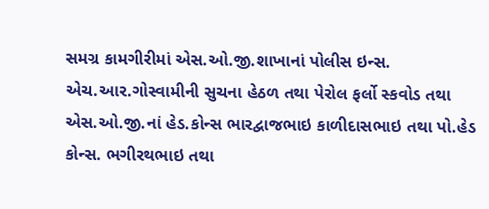સમગ્ર કામગીરીમાં એસ.ઓ.જી.શાખાનાં પોલીસ ઇન્સ. એચ.આર.ગોસ્વામીની સુચના હેઠળ તથા પેરોલ ફર્લો સ્કવોડ તથા એસ.ઓ.જી.નાં હેડ.કોન્સ ભારદ્વાજભાઇ કાળીદાસભાઇ તથા પો.હેડ કોન્સ. ભગીરથભાઇ તથા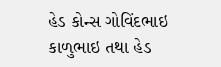હેડ કોન્સ ગોવિંદભાઇ કાળુભાઇ તથા હેડ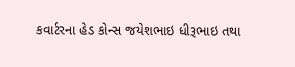કવાર્ટરના હેડ કોન્સ જયેશભાઇ ધીરૂભાઇ તથા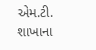એમ.ટી. શાખાના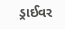ડ્રાઈવર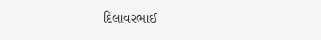દિલાવરભાઈ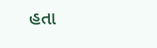હતા